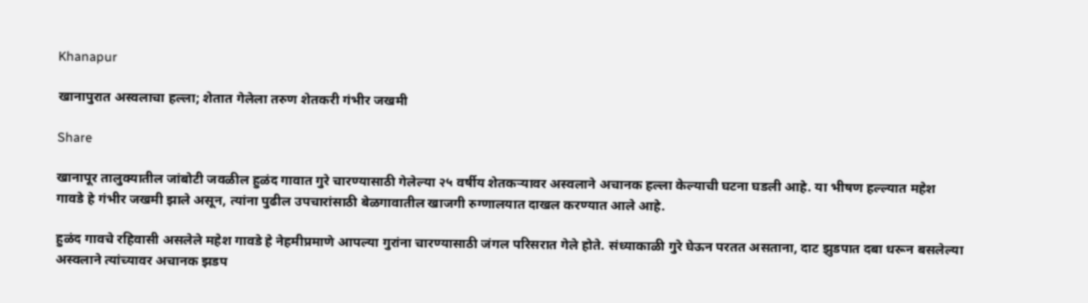Khanapur

खानापुरात अस्वलाचा हल्ला; शेतात गेलेला तरुण शेतकरी गंभीर जखमी

Share

खानापूर तालुक्यातील जांबोटी जवळील हुळंद गावात गुरे चारण्यासाठी गेलेल्या २५ वर्षीय शेतकऱ्यावर अस्वलाने अचानक हल्ला केल्याची घटना घडली आहे. या भीषण हल्ल्यात महेश गावडे हे गंभीर जखमी झाले असून, त्यांना पुढील उपचारांसाठी बेळगावातील खाजगी रुग्णालयात दाखल करण्यात आले आहे.

हुळंद गावचे रहिवासी असलेले महेश गावडे हे नेहमीप्रमाणे आपल्या गुरांना चारण्यासाठी जंगल परिसरात गेले होते. संध्याकाळी गुरे घेऊन परतत असताना, दाट झुडपात दबा धरून बसलेल्या अस्वलाने त्यांच्यावर अचानक झडप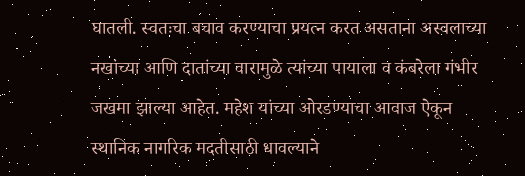घातली. स्वतःचा बचाव करण्याचा प्रयत्न करत असताना अस्वलाच्या नखांच्या आणि दातांच्या वारामुळे त्यांच्या पायाला व कंबरेला गंभीर जखमा झाल्या आहेत. महेश यांच्या ओरडण्याचा आवाज ऐकून स्थानिक नागरिक मदतीसाठी धावल्याने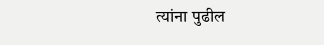त्यांना पुढील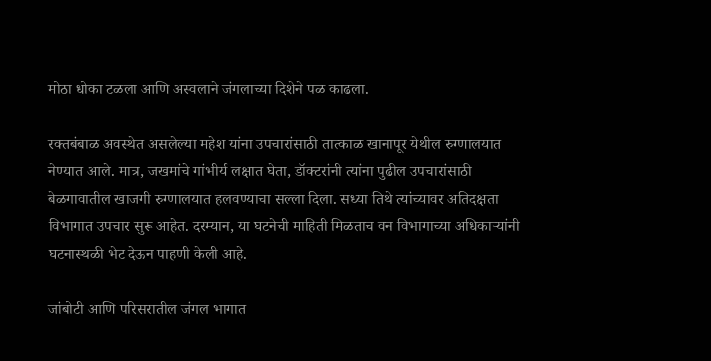मोठा धोका टळला आणि अस्वलाने जंगलाच्या दिशेने पळ काढला.

रक्तबंबाळ अवस्थेत असलेल्या महेश यांना उपचारांसाठी तात्काळ खानापूर येथील रुग्णालयात नेण्यात आले. मात्र, जखमांचे गांभीर्य लक्षात घेता, डॉक्टरांनी त्यांना पुढील उपचारांसाठी बेळगावातील खाजगी रुग्णालयात हलवण्याचा सल्ला दिला. सध्या तिथे त्यांच्यावर अतिदक्षता विभागात उपचार सुरू आहेत. दरम्यान, या घटनेची माहिती मिळताच वन विभागाच्या अधिकाऱ्यांनी घटनास्थळी भेट देऊन पाहणी केली आहे.

जांबोटी आणि परिसरातील जंगल भागात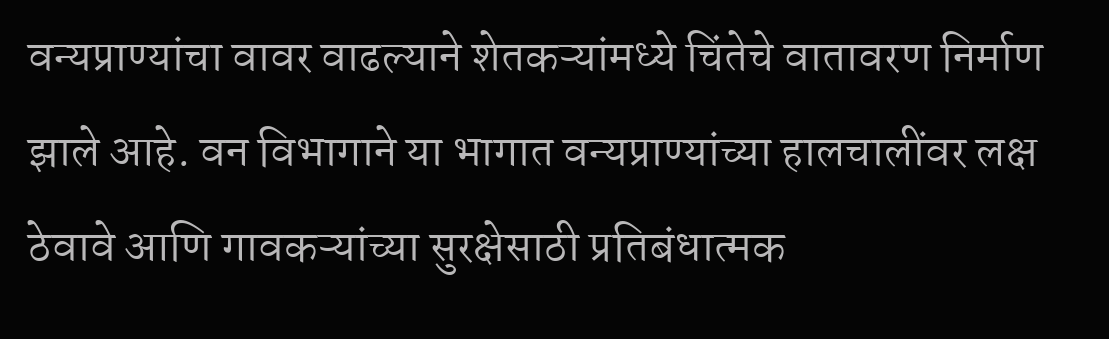वन्यप्राण्यांचा वावर वाढल्याने शेतकऱ्यांमध्ये चिंतेचे वातावरण निर्माण झाले आहे. वन विभागाने या भागात वन्यप्राण्यांच्या हालचालींवर लक्ष ठेवावे आणि गावकऱ्यांच्या सुरक्षेसाठी प्रतिबंधात्मक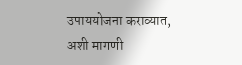उपाययोजना कराव्यात, अशी मागणी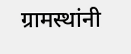ग्रामस्थांनी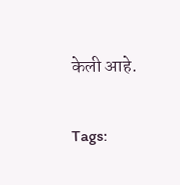केली आहे.

Tags: